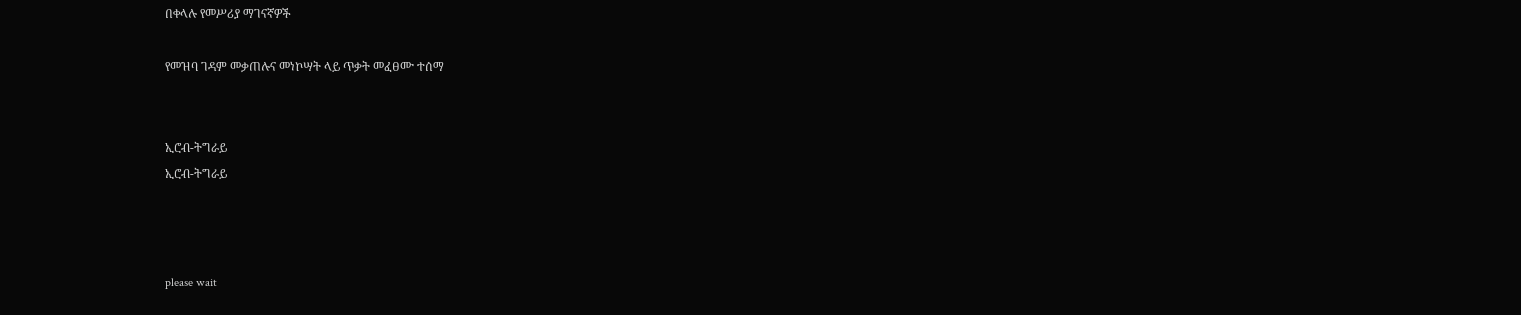በቀላሉ የመሥሪያ ማገናኛዎች

የመዝባ ገዳም መቃጠሉና መነኮሣት ላይ ጥቃት መፈፀሙ ተሰማ


ኢሮብ-ትግራይ
ኢሮብ-ትግራይ



please wait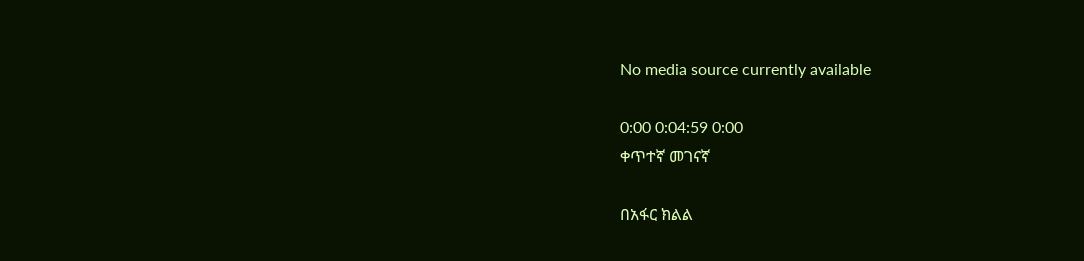No media source currently available

0:00 0:04:59 0:00
ቀጥተኛ መገናኛ

በአፋር ክልል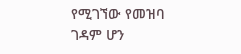የሚገኘው የመዝባ ገዳም ሆን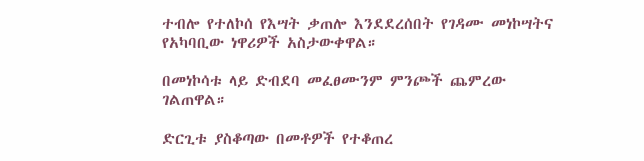ተብሎ የተለኮሰ የእሣት ቃጠሎ እንደደረሰበት የገዳሙ መነኮሣትና የአካባቢው ነዋሪዎች አስታውቀዋል።

በመነኮሳቱ ላይ ድብደባ መፈፀሙንም ምንጮች ጨምረው ገልጠዋል።

ድርጊቱ ያስቆጣው በመቶዎች የተቆጠረ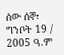ሰው ሰኞ፣ ግንቦት 19 / 2005 ዓ.ም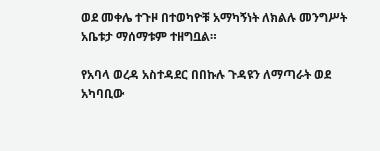ወደ መቀሌ ተጉዞ በተወካዮቹ አማካኝነት ለክልሉ መንግሥት አቤቱታ ማሰማቱም ተዘግቧል።

የአባላ ወረዳ አስተዳደር በበኩሉ ጉዳዩን ለማጣራት ወደ አካባቢው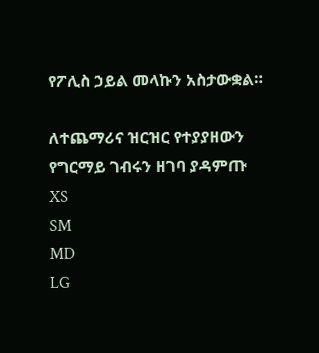የፖሊስ ኃይል መላኩን አስታውቋል።

ለተጨማሪና ዝርዝር የተያያዘውን የግርማይ ገብሩን ዘገባ ያዳምጡ
XS
SM
MD
LG